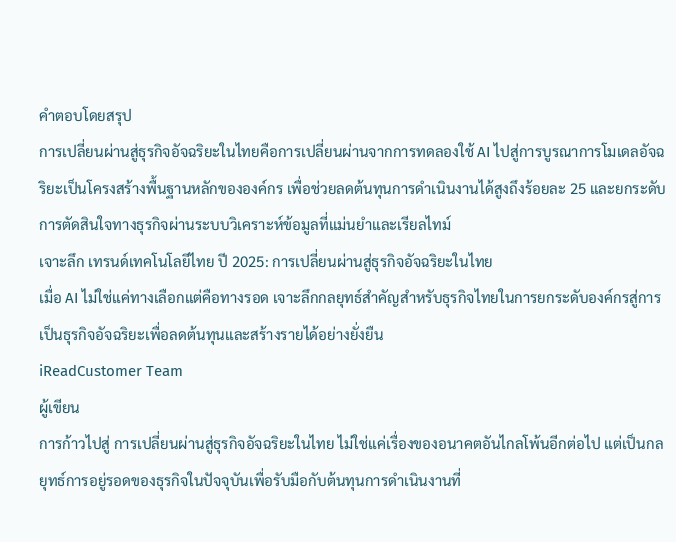คำตอบโดยสรุป
การเปลี่ยนผ่านสู่ธุรกิจอัจฉริยะในไทยคือการเปลี่ยนผ่านจากการทดลองใช้ AI ไปสู่การบูรณาการโมเดลอัจฉริยะเป็นโครงสร้างพื้นฐานหลักขององค์กร เพื่อช่วยลดต้นทุนการดำเนินงานได้สูงถึงร้อยละ 25 และยกระดับการตัดสินใจทางธุรกิจผ่านระบบวิเคราะห์ข้อมูลที่แม่นยำและเรียลไทม์
เจาะลึก เทรนด์เทคโนโลยีไทย ปี 2025: การเปลี่ยนผ่านสู่ธุรกิจอัจฉริยะในไทย
เมื่อ AI ไม่ใช่แค่ทางเลือกแต่คือทางรอด เจาะลึกกลยุทธ์สำคัญสำหรับธุรกิจไทยในการยกระดับองค์กรสู่การเป็นธุรกิจอัจฉริยะเพื่อลดต้นทุนและสร้างรายได้อย่างยั่งยืน
iReadCustomer Team
ผู้เขียน
การก้าวไปสู่ การเปลี่ยนผ่านสู่ธุรกิจอัจฉริยะในไทย ไม่ใช่แค่เรื่องของอนาคตอันไกลโพ้นอีกต่อไป แต่เป็นกลยุทธ์การอยู่รอดของธุรกิจในปัจจุบันเพื่อรับมือกับต้นทุนการดำเนินงานที่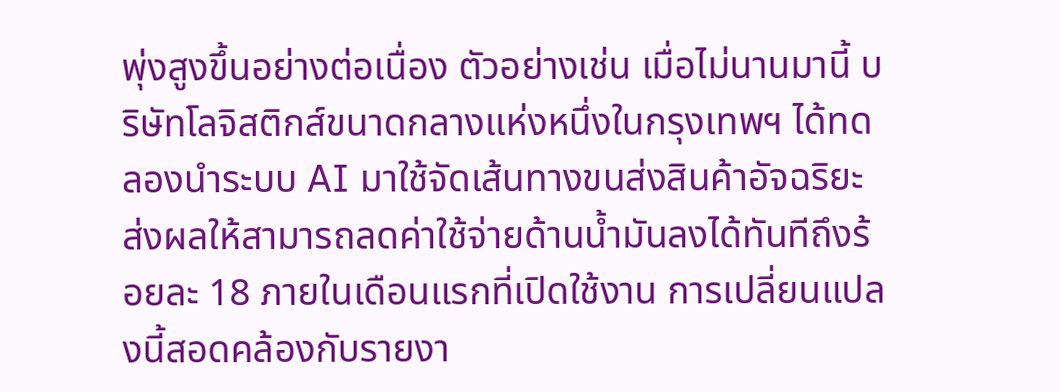พุ่งสูงขึ้นอย่างต่อเนื่อง ตัวอย่างเช่น เมื่อไม่นานมานี้ บริษัทโลจิสติกส์ขนาดกลางแห่งหนึ่งในกรุงเทพฯ ได้ทดลองนำระบบ AI มาใช้จัดเส้นทางขนส่งสินค้าอัจฉริยะ ส่งผลให้สามารถลดค่าใช้จ่ายด้านน้ำมันลงได้ทันทีถึงร้อยละ 18 ภายในเดือนแรกที่เปิดใช้งาน การเปลี่ยนแปลงนี้สอดคล้องกับรายงา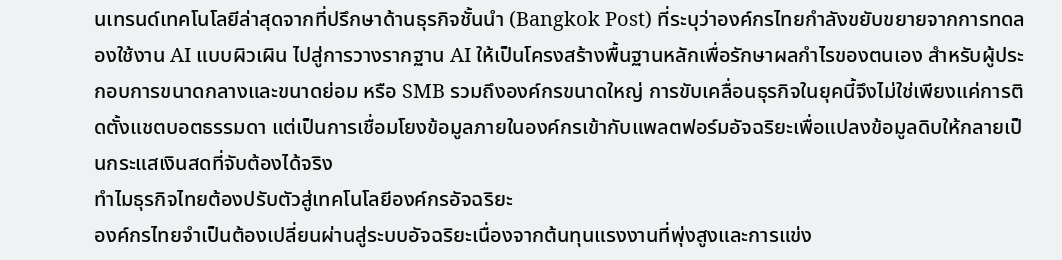นเทรนด์เทคโนโลยีล่าสุดจากที่ปรึกษาด้านธุรกิจชั้นนำ (Bangkok Post) ที่ระบุว่าองค์กรไทยกำลังขยับขยายจากการทดลองใช้งาน AI แบบผิวเผิน ไปสู่การวางรากฐาน AI ให้เป็นโครงสร้างพื้นฐานหลักเพื่อรักษาผลกำไรของตนเอง สำหรับผู้ประกอบการขนาดกลางและขนาดย่อม หรือ SMB รวมถึงองค์กรขนาดใหญ่ การขับเคลื่อนธุรกิจในยุคนี้จึงไม่ใช่เพียงแค่การติดตั้งแชตบอตธรรมดา แต่เป็นการเชื่อมโยงข้อมูลภายในองค์กรเข้ากับแพลตฟอร์มอัจฉริยะเพื่อแปลงข้อมูลดิบให้กลายเป็นกระแสเงินสดที่จับต้องได้จริง
ทำไมธุรกิจไทยต้องปรับตัวสู่เทคโนโลยีองค์กรอัจฉริยะ
องค์กรไทยจำเป็นต้องเปลี่ยนผ่านสู่ระบบอัจฉริยะเนื่องจากต้นทุนแรงงานที่พุ่งสูงและการแข่ง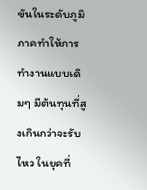ขันในระดับภูมิภาคทำให้การทำงานแบบเดิมๆ มีต้นทุนที่สูงเกินกว่าจะรับไหว ในยุคที่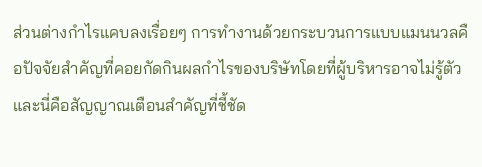ส่วนต่างกำไรแคบลงเรื่อยๆ การทำงานด้วยกระบวนการแบบแมนนวลคือปัจจัยสำคัญที่คอยกัดกินผลกำไรของบริษัทโดยที่ผู้บริหารอาจไม่รู้ตัว และนี่คือสัญญาณเตือนสำคัญที่ชี้ชัด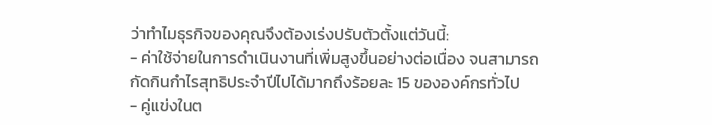ว่าทำไมธุรกิจของคุณจึงต้องเร่งปรับตัวตั้งแต่วันนี้:
- ค่าใช้จ่ายในการดำเนินงานที่เพิ่มสูงขึ้นอย่างต่อเนื่อง จนสามารถกัดกินกำไรสุทธิประจำปีไปได้มากถึงร้อยละ 15 ขององค์กรทั่วไป
- คู่แข่งในต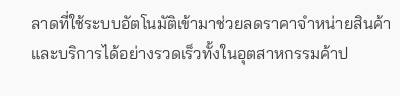ลาดที่ใช้ระบบอัตโนมัติเข้ามาช่วยลดราคาจำหน่ายสินค้าและบริการได้อย่างรวดเร็วทั้งในอุตสาหกรรมค้าป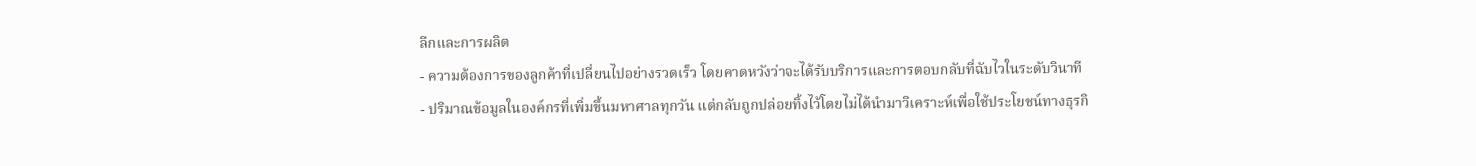ลีกและการผลิต
- ความต้องการของลูกค้าที่เปลี่ยนไปอย่างรวดเร็ว โดยคาดหวังว่าจะได้รับบริการและการตอบกลับที่ฉับไวในระดับวินาที
- ปริมาณข้อมูลในองค์กรที่เพิ่มขึ้นมหาศาลทุกวัน แต่กลับถูกปล่อยทิ้งไว้โดยไม่ได้นำมาวิเคราะห์เพื่อใช้ประโยชน์ทางธุรกิ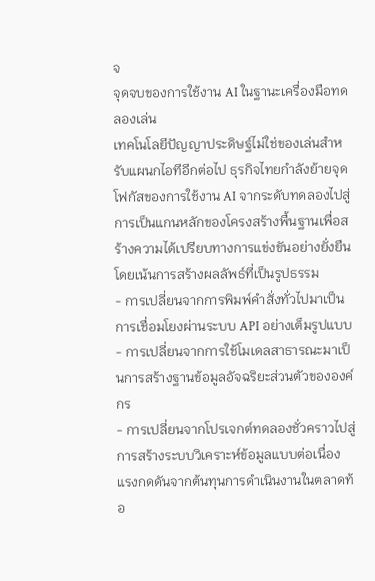จ
จุดจบของการใช้งาน AI ในฐานะเครื่องมือทดลองเล่น
เทคโนโลยีปัญญาประดิษฐ์ไม่ใช่ของเล่นสำหรับแผนกไอทีอีกต่อไป ธุรกิจไทยกำลังย้ายจุดโฟกัสของการใช้งาน AI จากระดับทดลองไปสู่การเป็นแกนหลักของโครงสร้างพื้นฐานเพื่อสร้างความได้เปรียบทางการแข่งขันอย่างยั่งยืน โดยเน้นการสร้างผลลัพธ์ที่เป็นรูปธรรม
- การเปลี่ยนจากการพิมพ์คำสั่งทั่วไปมาเป็นการเชื่อมโยงผ่านระบบ API อย่างเต็มรูปแบบ
- การเปลี่ยนจากการใช้โมเดลสาธารณะมาเป็นการสร้างฐานข้อมูลอัจฉริยะส่วนตัวขององค์กร
- การเปลี่ยนจากโปรเจกต์ทดลองชั่วคราวไปสู่การสร้างระบบวิเคราะห์ข้อมูลแบบต่อเนื่อง
แรงกดดันจากต้นทุนการดำเนินงานในตลาดท้อ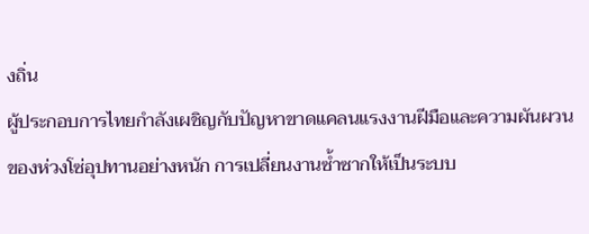งถิ่น
ผู้ประกอบการไทยกำลังเผชิญกับปัญหาขาดแคลนแรงงานฝีมือและความผันผวนของห่วงโซ่อุปทานอย่างหนัก การเปลี่ยนงานซ้ำซากให้เป็นระบบ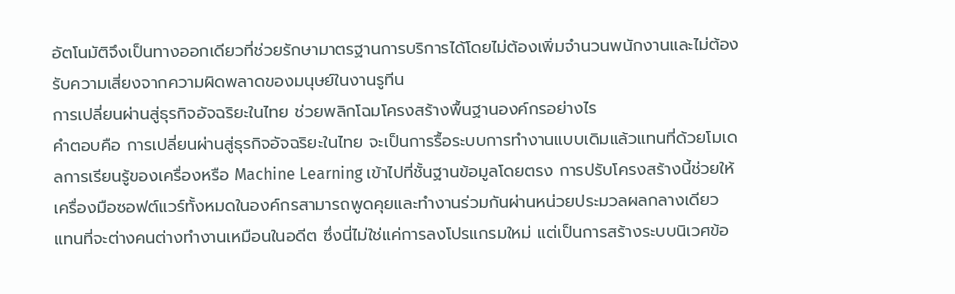อัตโนมัติจึงเป็นทางออกเดียวที่ช่วยรักษามาตรฐานการบริการได้โดยไม่ต้องเพิ่มจำนวนพนักงานและไม่ต้องรับความเสี่ยงจากความผิดพลาดของมนุษย์ในงานรูทีน
การเปลี่ยนผ่านสู่ธุรกิจอัจฉริยะในไทย ช่วยพลิกโฉมโครงสร้างพื้นฐานองค์กรอย่างไร
คำตอบคือ การเปลี่ยนผ่านสู่ธุรกิจอัจฉริยะในไทย จะเป็นการรื้อระบบการทำงานแบบเดิมแล้วแทนที่ด้วยโมเดลการเรียนรู้ของเครื่องหรือ Machine Learning เข้าไปที่ชั้นฐานข้อมูลโดยตรง การปรับโครงสร้างนี้ช่วยให้เครื่องมือซอฟต์แวร์ทั้งหมดในองค์กรสามารถพูดคุยและทำงานร่วมกันผ่านหน่วยประมวลผลกลางเดียว แทนที่จะต่างคนต่างทำงานเหมือนในอดีต ซึ่งนี่ไม่ใช่แค่การลงโปรแกรมใหม่ แต่เป็นการสร้างระบบนิเวศข้อ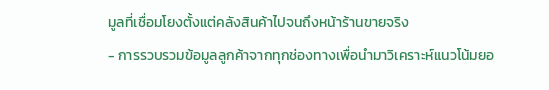มูลที่เชื่อมโยงตั้งแต่คลังสินค้าไปจนถึงหน้าร้านขายจริง
- การรวบรวมข้อมูลลูกค้าจากทุกช่องทางเพื่อนำมาวิเคราะห์แนวโน้มยอ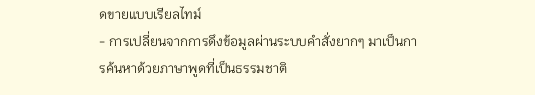ดขายแบบเรียลไทม์
- การเปลี่ยนจากการดึงข้อมูลผ่านระบบคำสั่งยากๆ มาเป็นการค้นหาด้วยภาษาพูดที่เป็นธรรมชาติ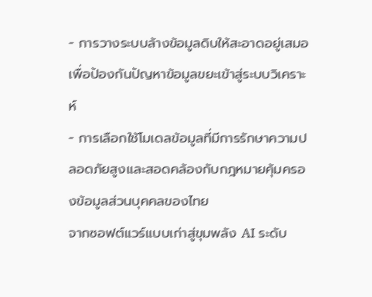- การวางระบบล้างข้อมูลดิบให้สะอาดอยู่เสมอเพื่อป้องกันปัญหาข้อมูลขยะเข้าสู่ระบบวิเคราะห์
- การเลือกใช้โมเดลข้อมูลที่มีการรักษาความปลอดภัยสูงและสอดคล้องกับกฎหมายคุ้มครองข้อมูลส่วนบุคคลของไทย
จากซอฟต์แวร์แบบเก่าสู่ขุมพลัง AI ระดับ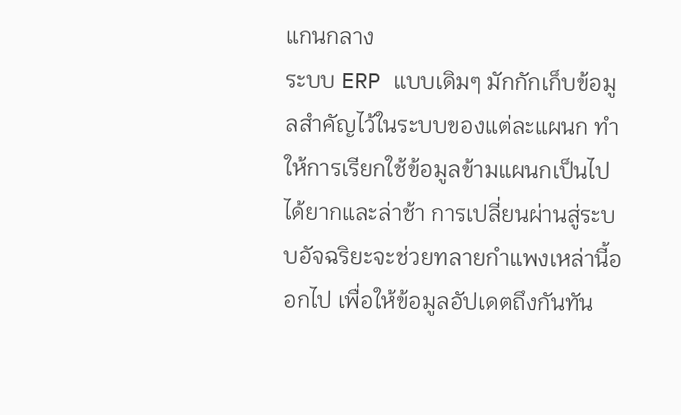แกนกลาง
ระบบ ERP แบบเดิมๆ มักกักเก็บข้อมูลสำคัญไว้ในระบบของแต่ละแผนก ทำให้การเรียกใช้ข้อมูลข้ามแผนกเป็นไปได้ยากและล่าช้า การเปลี่ยนผ่านสู่ระบบอัจฉริยะจะช่วยทลายกำแพงเหล่านี้ออกไป เพื่อให้ข้อมูลอัปเดตถึงกันทัน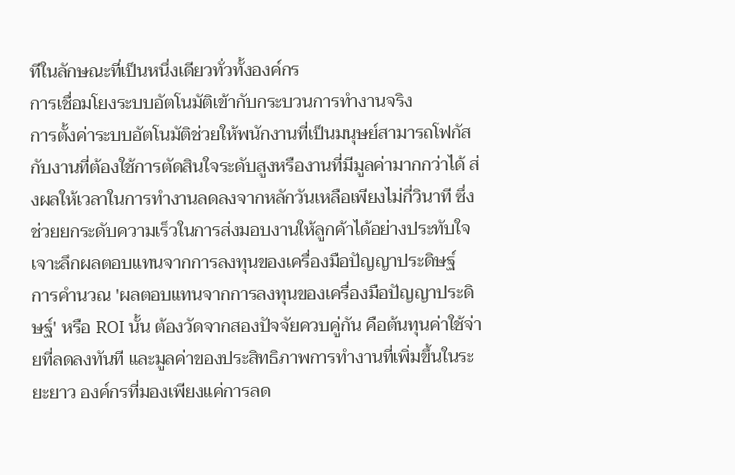ทีในลักษณะที่เป็นหนึ่งเดียวทั่วทั้งองค์กร
การเชื่อมโยงระบบอัตโนมัติเข้ากับกระบวนการทำงานจริง
การตั้งค่าระบบอัตโนมัติช่วยให้พนักงานที่เป็นมนุษย์สามารถโฟกัสกับงานที่ต้องใช้การตัดสินใจระดับสูงหรืองานที่มีมูลค่ามากกว่าได้ ส่งผลให้เวลาในการทำงานลดลงจากหลักวันเหลือเพียงไม่กี่วินาที ซึ่งช่วยยกระดับความเร็วในการส่งมอบงานให้ลูกค้าได้อย่างประทับใจ
เจาะลึกผลตอบแทนจากการลงทุนของเครื่องมือปัญญาประดิษฐ์
การคำนวณ 'ผลตอบแทนจากการลงทุนของเครื่องมือปัญญาประดิษฐ์' หรือ ROI นั้น ต้องวัดจากสองปัจจัยควบคู่กัน คือต้นทุนค่าใช้จ่ายที่ลดลงทันที และมูลค่าของประสิทธิภาพการทำงานที่เพิ่มขึ้นในระยะยาว องค์กรที่มองเพียงแค่การลด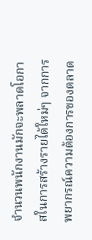จำนวนพนักงานมักจะพลาดโอกาสในการสร้างรายได้ใหม่ๆ จากการพยากรณ์ความต้องการของตลาด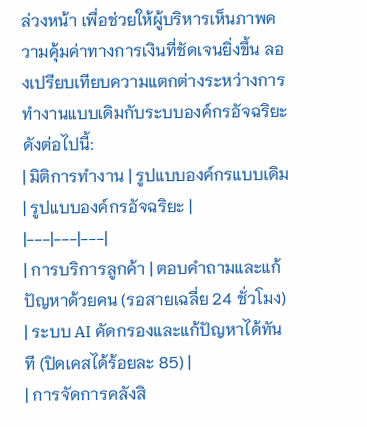ล่วงหน้า เพื่อช่วยให้ผู้บริหารเห็นภาพความคุ้มค่าทางการเงินที่ชัดเจนยิ่งขึ้น ลองเปรียบเทียบความแตกต่างระหว่างการทำงานแบบเดิมกับระบบองค์กรอัจฉริยะดังต่อไปนี้:
| มิติการทำงาน | รูปแบบองค์กรแบบเดิม | รูปแบบองค์กรอัจฉริยะ |
|---|---|---|
| การบริการลูกค้า | ตอบคำถามและแก้ปัญหาด้วยคน (รอสายเฉลี่ย 24 ชั่วโมง) | ระบบ AI คัดกรองและแก้ปัญหาได้ทันที (ปิดเคสได้ร้อยละ 85) |
| การจัดการคลังสิ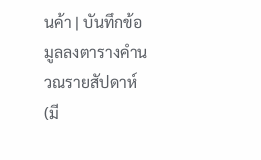นค้า | บันทึกข้อมูลลงตารางคำนวณรายสัปดาห์ (มี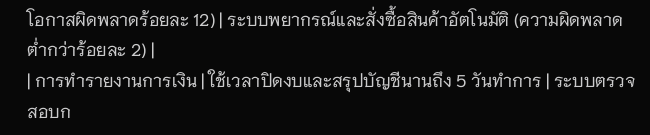โอกาสผิดพลาดร้อยละ 12) | ระบบพยากรณ์และสั่งซื้อสินค้าอัตโนมัติ (ความผิดพลาดต่ำกว่าร้อยละ 2) |
| การทำรายงานการเงิน | ใช้เวลาปิดงบและสรุปบัญชีนานถึง 5 วันทำการ | ระบบตรวจสอบก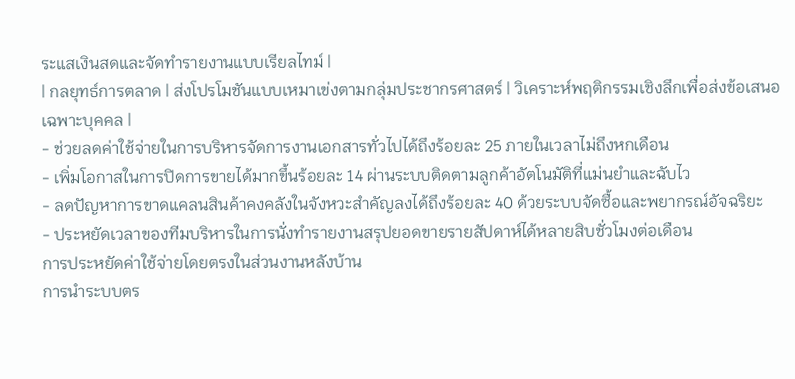ระแสเงินสดและจัดทำรายงานแบบเรียลไทม์ |
| กลยุทธ์การตลาด | ส่งโปรโมชันแบบเหมาเข่งตามกลุ่มประชากรศาสตร์ | วิเคราะห์พฤติกรรมเชิงลึกเพื่อส่งข้อเสนอเฉพาะบุคคล |
- ช่วยลดค่าใช้จ่ายในการบริหารจัดการงานเอกสารทั่วไปได้ถึงร้อยละ 25 ภายในเวลาไม่ถึงหกเดือน
- เพิ่มโอกาสในการปิดการขายได้มากขึ้นร้อยละ 14 ผ่านระบบติดตามลูกค้าอัตโนมัติที่แม่นยำและฉับไว
- ลดปัญหาการขาดแคลนสินค้าคงคลังในจังหวะสำคัญลงได้ถึงร้อยละ 40 ด้วยระบบจัดซื้อและพยากรณ์อัจฉริยะ
- ประหยัดเวลาของทีมบริหารในการนั่งทำรายงานสรุปยอดขายรายสัปดาห์ได้หลายสิบชั่วโมงต่อเดือน
การประหยัดค่าใช้จ่ายโดยตรงในส่วนงานหลังบ้าน
การนำระบบตร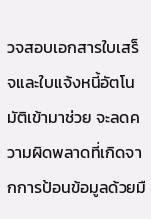วจสอบเอกสารใบเสร็จและใบแจ้งหนี้อัตโนมัติเข้ามาช่วย จะลดความผิดพลาดที่เกิดจากการป้อนข้อมูลด้วยมื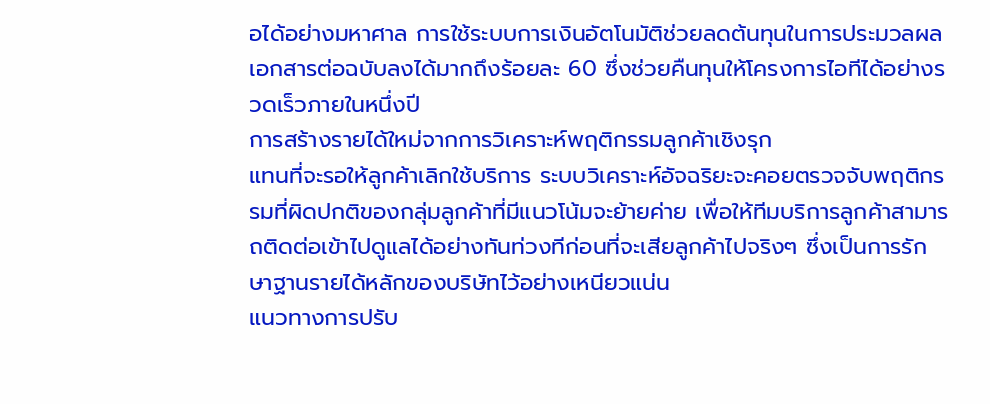อได้อย่างมหาศาล การใช้ระบบการเงินอัตโนมัติช่วยลดต้นทุนในการประมวลผลเอกสารต่อฉบับลงได้มากถึงร้อยละ 60 ซึ่งช่วยคืนทุนให้โครงการไอทีได้อย่างรวดเร็วภายในหนึ่งปี
การสร้างรายได้ใหม่จากการวิเคราะห์พฤติกรรมลูกค้าเชิงรุก
แทนที่จะรอให้ลูกค้าเลิกใช้บริการ ระบบวิเคราะห์อัจฉริยะจะคอยตรวจจับพฤติกรรมที่ผิดปกติของกลุ่มลูกค้าที่มีแนวโน้มจะย้ายค่าย เพื่อให้ทีมบริการลูกค้าสามารถติดต่อเข้าไปดูแลได้อย่างทันท่วงทีก่อนที่จะเสียลูกค้าไปจริงๆ ซึ่งเป็นการรักษาฐานรายได้หลักของบริษัทไว้อย่างเหนียวแน่น
แนวทางการปรับ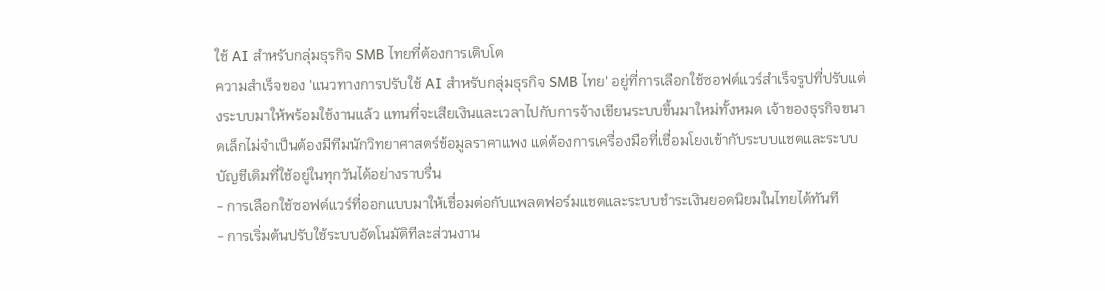ใช้ AI สำหรับกลุ่มธุรกิจ SMB ไทยที่ต้องการเติบโต
ความสำเร็จของ 'แนวทางการปรับใช้ AI สำหรับกลุ่มธุรกิจ SMB ไทย' อยู่ที่การเลือกใช้ซอฟต์แวร์สำเร็จรูปที่ปรับแต่งระบบมาให้พร้อมใช้งานแล้ว แทนที่จะเสียเงินและเวลาไปกับการจ้างเขียนระบบขึ้นมาใหม่ทั้งหมด เจ้าของธุรกิจขนาดเล็กไม่จำเป็นต้องมีทีมนักวิทยาศาสตร์ข้อมูลราคาแพง แต่ต้องการเครื่องมือที่เชื่อมโยงเข้ากับระบบแชตและระบบบัญชีเดิมที่ใช้อยู่ในทุกวันได้อย่างราบรื่น
- การเลือกใช้ซอฟต์แวร์ที่ออกแบบมาให้เชื่อมต่อกับแพลตฟอร์มแชตและระบบชำระเงินยอดนิยมในไทยได้ทันที
- การเริ่มต้นปรับใช้ระบบอัตโนมัติทีละส่วนงาน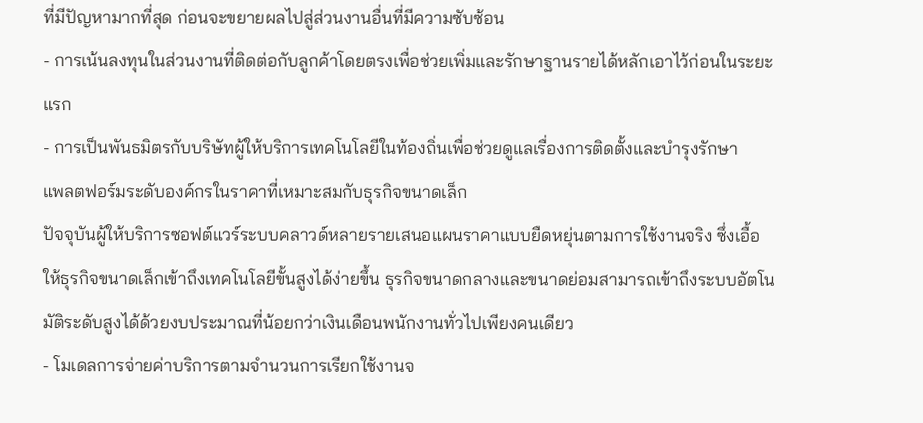ที่มีปัญหามากที่สุด ก่อนจะขยายผลไปสู่ส่วนงานอื่นที่มีความซับซ้อน
- การเน้นลงทุนในส่วนงานที่ติดต่อกับลูกค้าโดยตรงเพื่อช่วยเพิ่มและรักษาฐานรายได้หลักเอาไว้ก่อนในระยะแรก
- การเป็นพันธมิตรกับบริษัทผู้ให้บริการเทคโนโลยีในท้องถิ่นเพื่อช่วยดูแลเรื่องการติดตั้งและบำรุงรักษา
แพลตฟอร์มระดับองค์กรในราคาที่เหมาะสมกับธุรกิจขนาดเล็ก
ปัจจุบันผู้ให้บริการซอฟต์แวร์ระบบคลาวด์หลายรายเสนอแผนราคาแบบยืดหยุ่นตามการใช้งานจริง ซึ่งเอื้อให้ธุรกิจขนาดเล็กเข้าถึงเทคโนโลยีขั้นสูงได้ง่ายขึ้น ธุรกิจขนาดกลางและขนาดย่อมสามารถเข้าถึงระบบอัตโนมัติระดับสูงได้ด้วยงบประมาณที่น้อยกว่าเงินเดือนพนักงานทั่วไปเพียงคนเดียว
- โมเดลการจ่ายค่าบริการตามจำนวนการเรียกใช้งานจ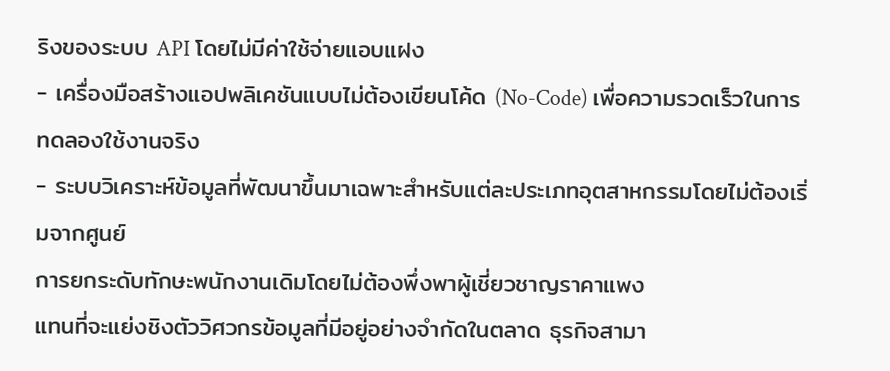ริงของระบบ API โดยไม่มีค่าใช้จ่ายแอบแฝง
- เครื่องมือสร้างแอปพลิเคชันแบบไม่ต้องเขียนโค้ด (No-Code) เพื่อความรวดเร็วในการทดลองใช้งานจริง
- ระบบวิเคราะห์ข้อมูลที่พัฒนาขึ้นมาเฉพาะสำหรับแต่ละประเภทอุตสาหกรรมโดยไม่ต้องเริ่มจากศูนย์
การยกระดับทักษะพนักงานเดิมโดยไม่ต้องพึ่งพาผู้เชี่ยวชาญราคาแพง
แทนที่จะแย่งชิงตัววิศวกรข้อมูลที่มีอยู่อย่างจำกัดในตลาด ธุรกิจสามา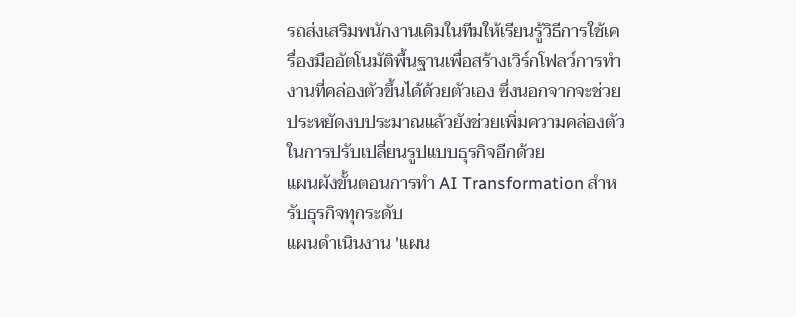รถส่งเสริมพนักงานเดิมในทีมให้เรียนรู้วิธีการใช้เครื่องมืออัตโนมัติพื้นฐานเพื่อสร้างเวิร์กโฟลว์การทำงานที่คล่องตัวขึ้นได้ด้วยตัวเอง ซึ่งนอกจากจะช่วยประหยัดงบประมาณแล้วยังช่วยเพิ่มความคล่องตัวในการปรับเปลี่ยนรูปแบบธุรกิจอีกด้วย
แผนผังขั้นตอนการทำ AI Transformation สำหรับธุรกิจทุกระดับ
แผนดำเนินงาน 'แผน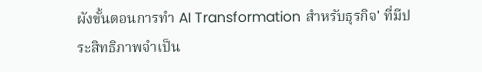ผังขั้นตอนการทำ AI Transformation สำหรับธุรกิจ' ที่มีประสิทธิภาพจำเป็น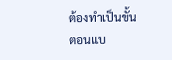ต้องทำเป็นขั้นตอนแบ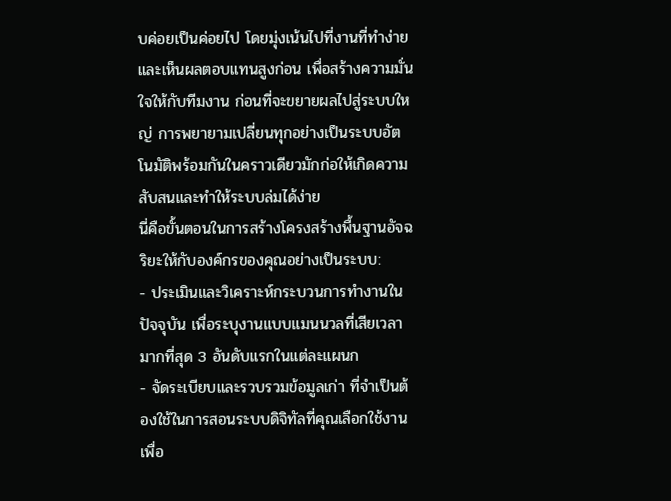บค่อยเป็นค่อยไป โดยมุ่งเน้นไปที่งานที่ทำง่ายและเห็นผลตอบแทนสูงก่อน เพื่อสร้างความมั่นใจให้กับทีมงาน ก่อนที่จะขยายผลไปสู่ระบบใหญ่ การพยายามเปลี่ยนทุกอย่างเป็นระบบอัตโนมัติพร้อมกันในคราวเดียวมักก่อให้เกิดความสับสนและทำให้ระบบล่มได้ง่าย
นี่คือขั้นตอนในการสร้างโครงสร้างพื้นฐานอัจฉริยะให้กับองค์กรของคุณอย่างเป็นระบบ:
- ประเมินและวิเคราะห์กระบวนการทำงานในปัจจุบัน เพื่อระบุงานแบบแมนนวลที่เสียเวลามากที่สุด 3 อันดับแรกในแต่ละแผนก
- จัดระเบียบและรวบรวมข้อมูลเก่า ที่จำเป็นต้องใช้ในการสอนระบบดิจิทัลที่คุณเลือกใช้งาน เพื่อ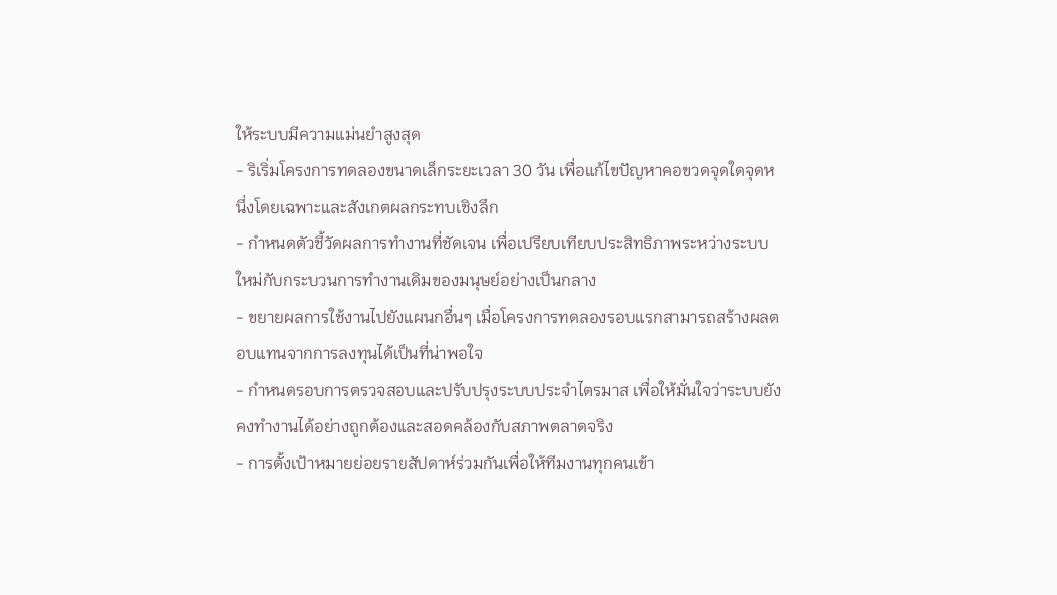ให้ระบบมีความแม่นยำสูงสุด
- ริเริ่มโครงการทดลองขนาดเล็กระยะเวลา 30 วัน เพื่อแก้ไขปัญหาคอขวดจุดใดจุดหนึ่งโดยเฉพาะและสังเกตผลกระทบเชิงลึก
- กำหนดตัวชี้วัดผลการทำงานที่ชัดเจน เพื่อเปรียบเทียบประสิทธิภาพระหว่างระบบใหม่กับกระบวนการทำงานเดิมของมนุษย์อย่างเป็นกลาง
- ขยายผลการใช้งานไปยังแผนกอื่นๆ เมื่อโครงการทดลองรอบแรกสามารถสร้างผลตอบแทนจากการลงทุนได้เป็นที่น่าพอใจ
- กำหนดรอบการตรวจสอบและปรับปรุงระบบประจำไตรมาส เพื่อให้มั่นใจว่าระบบยังคงทำงานได้อย่างถูกต้องและสอดคล้องกับสภาพตลาดจริง
- การตั้งเป้าหมายย่อยรายสัปดาห์ร่วมกันเพื่อให้ทีมงานทุกคนเข้า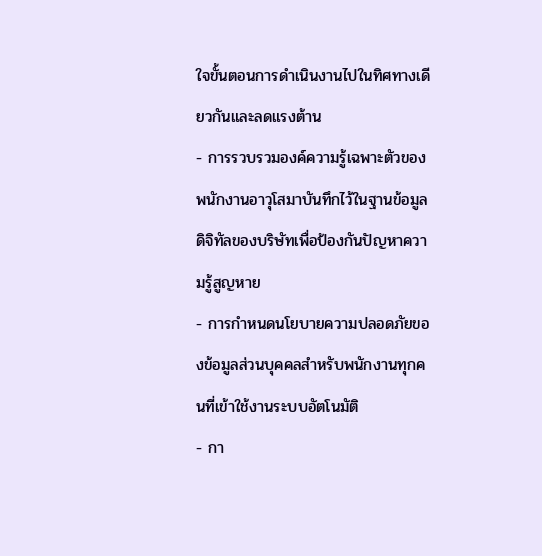ใจขั้นตอนการดำเนินงานไปในทิศทางเดียวกันและลดแรงต้าน
- การรวบรวมองค์ความรู้เฉพาะตัวของพนักงานอาวุโสมาบันทึกไว้ในฐานข้อมูลดิจิทัลของบริษัทเพื่อป้องกันปัญหาความรู้สูญหาย
- การกำหนดนโยบายความปลอดภัยของข้อมูลส่วนบุคคลสำหรับพนักงานทุกคนที่เข้าใช้งานระบบอัตโนมัติ
- กา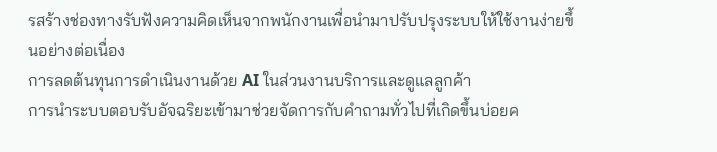รสร้างช่องทางรับฟังความคิดเห็นจากพนักงานเพื่อนำมาปรับปรุงระบบให้ใช้งานง่ายขึ้นอย่างต่อเนื่อง
การลดต้นทุนการดำเนินงานด้วย AI ในส่วนงานบริการและดูแลลูกค้า
การนำระบบตอบรับอัจฉริยะเข้ามาช่วยจัดการกับคำถามทั่วไปที่เกิดขึ้นบ่อยค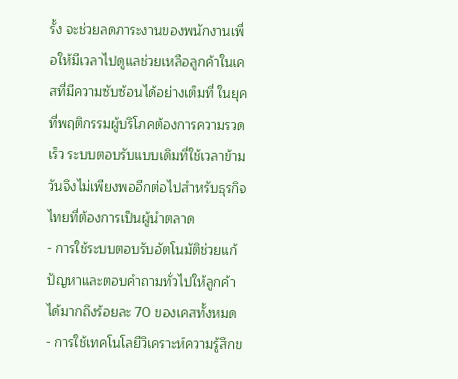รั้ง จะช่วยลดภาระงานของพนักงานเพื่อให้มีเวลาไปดูแลช่วยเหลือลูกค้าในเคสที่มีความซับซ้อนได้อย่างเต็มที่ ในยุคที่พฤติกรรมผู้บริโภคต้องการความรวดเร็ว ระบบตอบรับแบบเดิมที่ใช้เวลาข้ามวันจึงไม่เพียงพออีกต่อไปสำหรับธุรกิจไทยที่ต้องการเป็นผู้นำตลาด
- การใช้ระบบตอบรับอัตโนมัติช่วยแก้ปัญหาและตอบคำถามทั่วไปให้ลูกค้าได้มากถึงร้อยละ 70 ของเคสทั้งหมด
- การใช้เทคโนโลยีวิเคราะห์ความรู้สึกข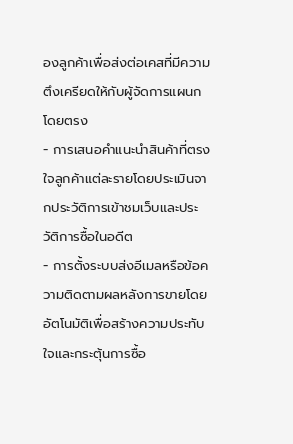องลูกค้าเพื่อส่งต่อเคสที่มีความตึงเครียดให้กับผู้จัดการแผนกโดยตรง
- การเสนอคำแนะนำสินค้าที่ตรงใจลูกค้าแต่ละรายโดยประเมินจากประวัติการเข้าชมเว็บและประวัติการซื้อในอดีต
- การตั้งระบบส่งอีเมลหรือข้อความติดตามผลหลังการขายโดยอัตโนมัติเพื่อสร้างความประทับใจและกระตุ้นการซื้อ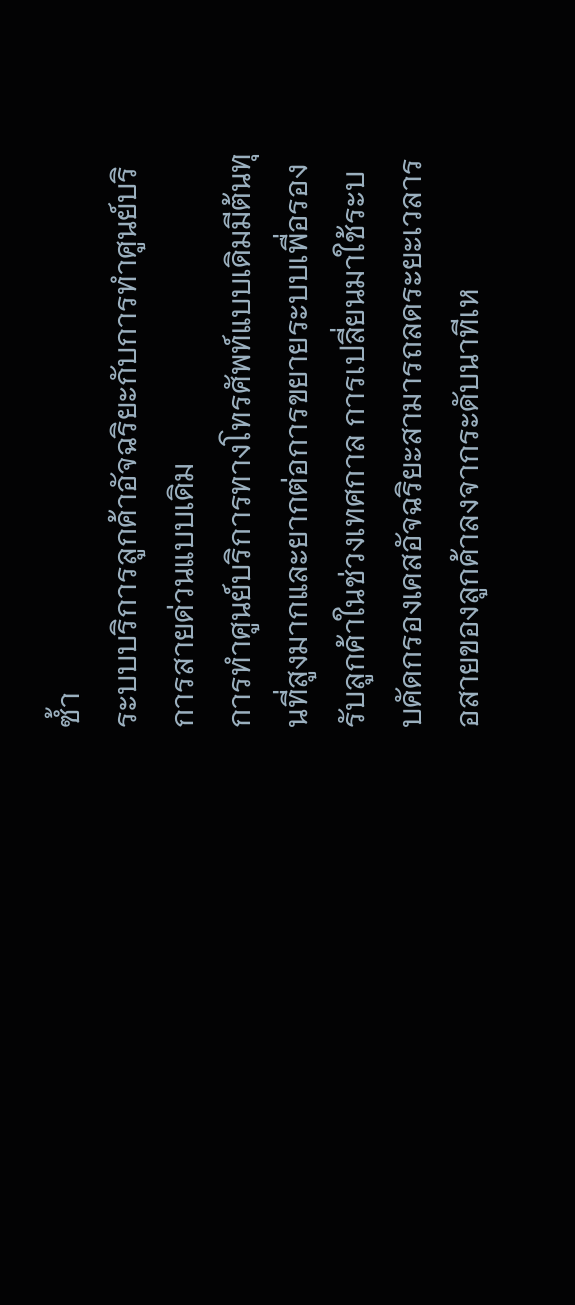ซ้ำ
ระบบบริการลูกค้าอัจฉริยะกับการทำศูนย์บริการสายด่วนแบบเดิม
การทำศูนย์บริการทางโทรศัพท์แบบเดิมมีต้นทุนที่สูงมากและยากต่อการขยายระบบเพื่อรองรับลูกค้าในช่วงเทศกาล การเปลี่ยนมาใช้ระบบคัดกรองเคสอัจฉริยะสามารถลดระยะเวลารอสายของลูกค้าลงจากระดับนาทีเห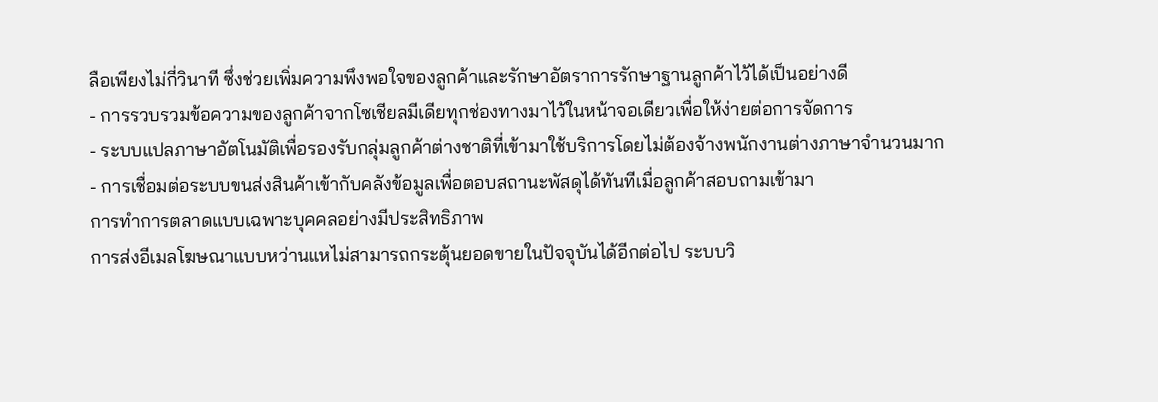ลือเพียงไม่กี่วินาที ซึ่งช่วยเพิ่มความพึงพอใจของลูกค้าและรักษาอัตราการรักษาฐานลูกค้าไว้ได้เป็นอย่างดี
- การรวบรวมข้อความของลูกค้าจากโซเชียลมีเดียทุกช่องทางมาไว้ในหน้าจอเดียวเพื่อให้ง่ายต่อการจัดการ
- ระบบแปลภาษาอัตโนมัติเพื่อรองรับกลุ่มลูกค้าต่างชาติที่เข้ามาใช้บริการโดยไม่ต้องจ้างพนักงานต่างภาษาจำนวนมาก
- การเชื่อมต่อระบบขนส่งสินค้าเข้ากับคลังข้อมูลเพื่อตอบสถานะพัสดุได้ทันทีเมื่อลูกค้าสอบถามเข้ามา
การทำการตลาดแบบเฉพาะบุคคลอย่างมีประสิทธิภาพ
การส่งอีเมลโฆษณาแบบหว่านแหไม่สามารถกระตุ้นยอดขายในปัจจุบันได้อีกต่อไป ระบบวิ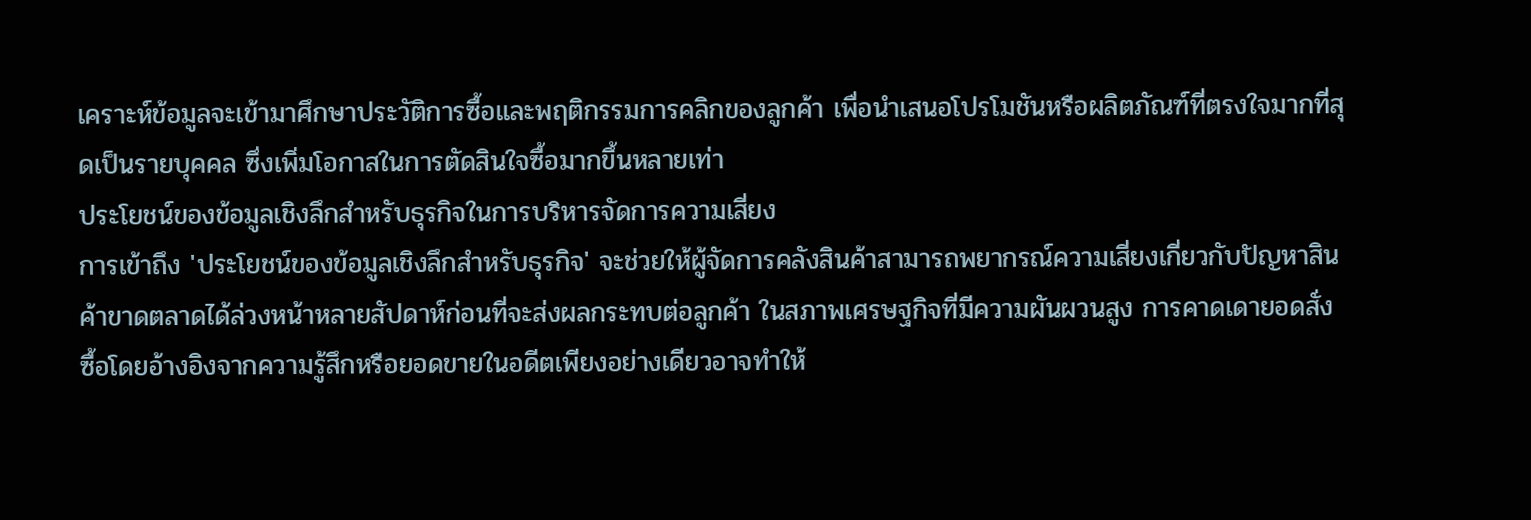เคราะห์ข้อมูลจะเข้ามาศึกษาประวัติการซื้อและพฤติกรรมการคลิกของลูกค้า เพื่อนำเสนอโปรโมชันหรือผลิตภัณฑ์ที่ตรงใจมากที่สุดเป็นรายบุคคล ซึ่งเพิ่มโอกาสในการตัดสินใจซื้อมากขึ้นหลายเท่า
ประโยชน์ของข้อมูลเชิงลึกสำหรับธุรกิจในการบริหารจัดการความเสี่ยง
การเข้าถึง 'ประโยชน์ของข้อมูลเชิงลึกสำหรับธุรกิจ' จะช่วยให้ผู้จัดการคลังสินค้าสามารถพยากรณ์ความเสี่ยงเกี่ยวกับปัญหาสินค้าขาดตลาดได้ล่วงหน้าหลายสัปดาห์ก่อนที่จะส่งผลกระทบต่อลูกค้า ในสภาพเศรษฐกิจที่มีความผันผวนสูง การคาดเดายอดสั่งซื้อโดยอ้างอิงจากความรู้สึกหรือยอดขายในอดีตเพียงอย่างเดียวอาจทำให้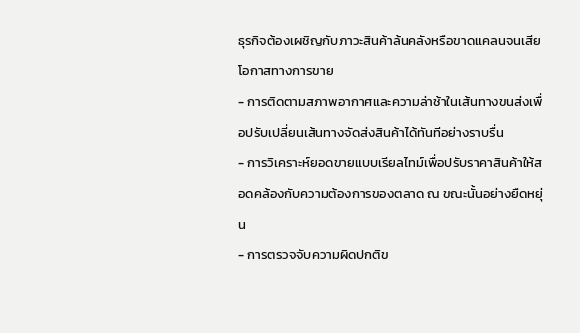ธุรกิจต้องเผชิญกับภาวะสินค้าล้นคลังหรือขาดแคลนจนเสียโอกาสทางการขาย
- การติดตามสภาพอากาศและความล่าช้าในเส้นทางขนส่งเพื่อปรับเปลี่ยนเส้นทางจัดส่งสินค้าได้ทันทีอย่างราบรื่น
- การวิเคราะห์ยอดขายแบบเรียลไทม์เพื่อปรับราคาสินค้าให้สอดคล้องกับความต้องการของตลาด ณ ขณะนั้นอย่างยืดหยุ่น
- การตรวจจับความผิดปกติข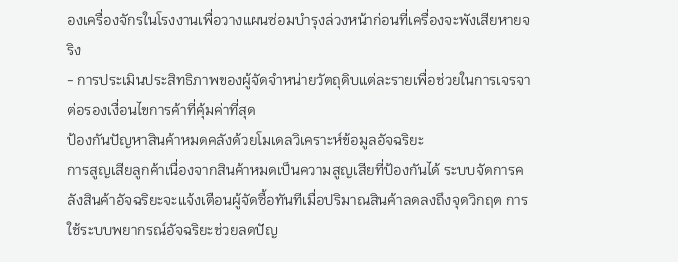องเครื่องจักรในโรงงานเพื่อวางแผนซ่อมบำรุงล่วงหน้าก่อนที่เครื่องจะพังเสียหายจริง
- การประเมินประสิทธิภาพของผู้จัดจำหน่ายวัตถุดิบแต่ละรายเพื่อช่วยในการเจรจาต่อรองเงื่อนไขการค้าที่คุ้มค่าที่สุด
ป้องกันปัญหาสินค้าหมดคลังด้วยโมเดลวิเคราะห์ข้อมูลอัจฉริยะ
การสูญเสียลูกค้าเนื่องจากสินค้าหมดเป็นความสูญเสียที่ป้องกันได้ ระบบจัดการคลังสินค้าอัจฉริยะจะแจ้งเตือนผู้จัดซื้อทันทีเมื่อปริมาณสินค้าลดลงถึงจุดวิกฤต การใช้ระบบพยากรณ์อัจฉริยะช่วยลดปัญ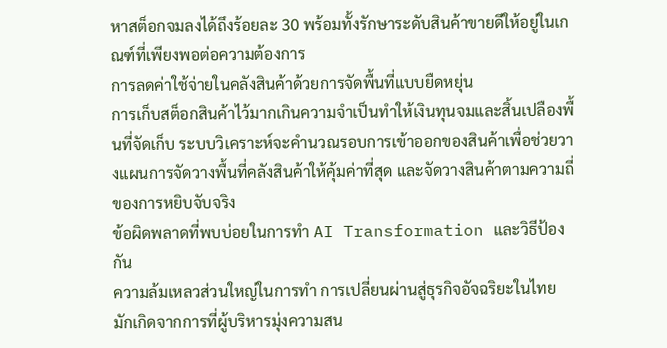หาสต็อกจมลงได้ถึงร้อยละ 30 พร้อมทั้งรักษาระดับสินค้าขายดีให้อยู่ในเกณฑ์ที่เพียงพอต่อความต้องการ
การลดค่าใช้จ่ายในคลังสินค้าด้วยการจัดพื้นที่แบบยืดหยุ่น
การเก็บสต็อกสินค้าไว้มากเกินความจำเป็นทำให้เงินทุนจมและสิ้นเปลืองพื้นที่จัดเก็บ ระบบวิเคราะห์จะคำนวณรอบการเข้าออกของสินค้าเพื่อช่วยวางแผนการจัดวางพื้นที่คลังสินค้าให้คุ้มค่าที่สุด และจัดวางสินค้าตามความถี่ของการหยิบจับจริง
ข้อผิดพลาดที่พบบ่อยในการทำ AI Transformation และวิธีป้องกัน
ความล้มเหลวส่วนใหญ่ในการทำ การเปลี่ยนผ่านสู่ธุรกิจอัจฉริยะในไทย มักเกิดจากการที่ผู้บริหารมุ่งความสน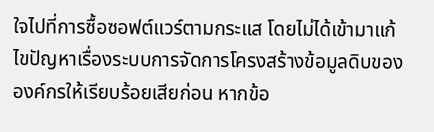ใจไปที่การซื้อซอฟต์แวร์ตามกระแส โดยไม่ได้เข้ามาแก้ไขปัญหาเรื่องระบบการจัดการโครงสร้างข้อมูลดิบขององค์กรให้เรียบร้อยเสียก่อน หากข้อ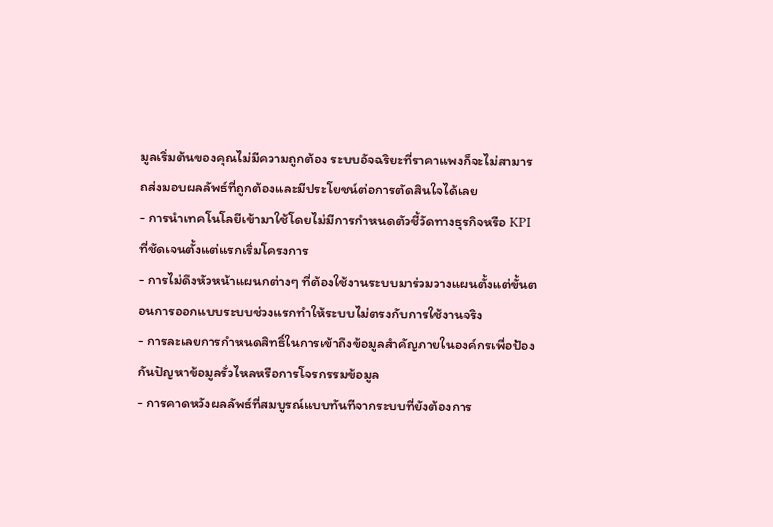มูลเริ่มต้นของคุณไม่มีความถูกต้อง ระบบอัจฉริยะที่ราคาแพงก็จะไม่สามารถส่งมอบผลลัพธ์ที่ถูกต้องและมีประโยชน์ต่อการตัดสินใจได้เลย
- การนำเทคโนโลยีเข้ามาใช้โดยไม่มีการกำหนดตัวชี้วัดทางธุรกิจหรือ KPI ที่ชัดเจนตั้งแต่แรกเริ่มโครงการ
- การไม่ดึงหัวหน้าแผนกต่างๆ ที่ต้องใช้งานระบบมาร่วมวางแผนตั้งแต่ขั้นตอนการออกแบบระบบช่วงแรกทำให้ระบบไม่ตรงกับการใช้งานจริง
- การละเลยการกำหนดสิทธิ์ในการเข้าถึงข้อมูลสำคัญภายในองค์กรเพื่อป้องกันปัญหาข้อมูลรั่วไหลหรือการโจรกรรมข้อมูล
- การคาดหวังผลลัพธ์ที่สมบูรณ์แบบทันทีจากระบบที่ยังต้องการ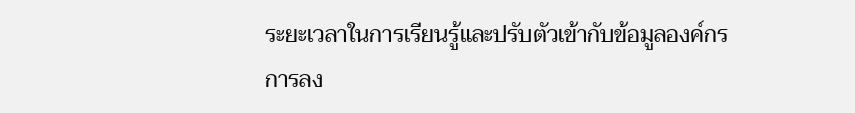ระยะเวลาในการเรียนรู้และปรับตัวเข้ากับข้อมูลองค์กร
การลง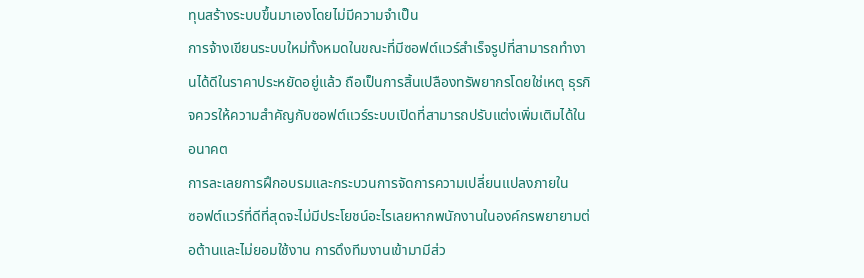ทุนสร้างระบบขึ้นมาเองโดยไม่มีความจำเป็น
การจ้างเขียนระบบใหม่ทั้งหมดในขณะที่มีซอฟต์แวร์สำเร็จรูปที่สามารถทำงานได้ดีในราคาประหยัดอยู่แล้ว ถือเป็นการสิ้นเปลืองทรัพยากรโดยใช่เหตุ ธุรกิจควรให้ความสำคัญกับซอฟต์แวร์ระบบเปิดที่สามารถปรับแต่งเพิ่มเติมได้ในอนาคต
การละเลยการฝึกอบรมและกระบวนการจัดการความเปลี่ยนแปลงภายใน
ซอฟต์แวร์ที่ดีที่สุดจะไม่มีประโยชน์อะไรเลยหากพนักงานในองค์กรพยายามต่อต้านและไม่ยอมใช้งาน การดึงทีมงานเข้ามามีส่ว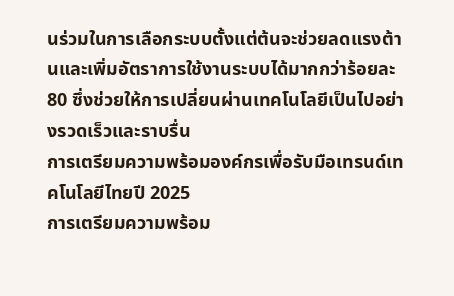นร่วมในการเลือกระบบตั้งแต่ต้นจะช่วยลดแรงต้านและเพิ่มอัตราการใช้งานระบบได้มากกว่าร้อยละ 80 ซึ่งช่วยให้การเปลี่ยนผ่านเทคโนโลยีเป็นไปอย่างรวดเร็วและราบรื่น
การเตรียมความพร้อมองค์กรเพื่อรับมือเทรนด์เทคโนโลยีไทยปี 2025
การเตรียมความพร้อม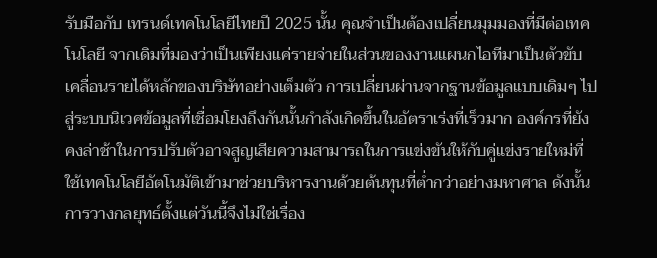รับมือกับ เทรนด์เทคโนโลยีไทยปี 2025 นั้น คุณจำเป็นต้องเปลี่ยนมุมมองที่มีต่อเทคโนโลยี จากเดิมที่มองว่าเป็นเพียงแค่รายจ่ายในส่วนของงานแผนกไอทีมาเป็นตัวขับเคลื่อนรายได้หลักของบริษัทอย่างเต็มตัว การเปลี่ยนผ่านจากฐานข้อมูลแบบเดิมๆ ไปสู่ระบบนิเวศข้อมูลที่เชื่อมโยงถึงกันนั้นกำลังเกิดขึ้นในอัตราเร่งที่เร็วมาก องค์กรที่ยังคงล่าช้าในการปรับตัวอาจสูญเสียความสามารถในการแข่งขันให้กับคู่แข่งรายใหม่ที่ใช้เทคโนโลยีอัตโนมัติเข้ามาช่วยบริหารงานด้วยต้นทุนที่ต่ำกว่าอย่างมหาศาล ดังนั้น การวางกลยุทธ์ตั้งแต่วันนี้จึงไม่ใช่เรื่อง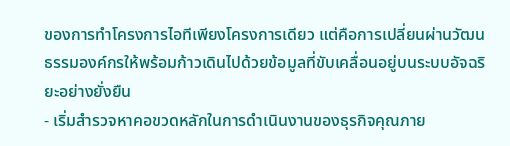ของการทำโครงการไอทีเพียงโครงการเดียว แต่คือการเปลี่ยนผ่านวัฒนธรรมองค์กรให้พร้อมก้าวเดินไปด้วยข้อมูลที่ขับเคลื่อนอยู่บนระบบอัจฉริยะอย่างยั่งยืน
- เริ่มสำรวจหาคอขวดหลักในการดำเนินงานของธุรกิจคุณภาย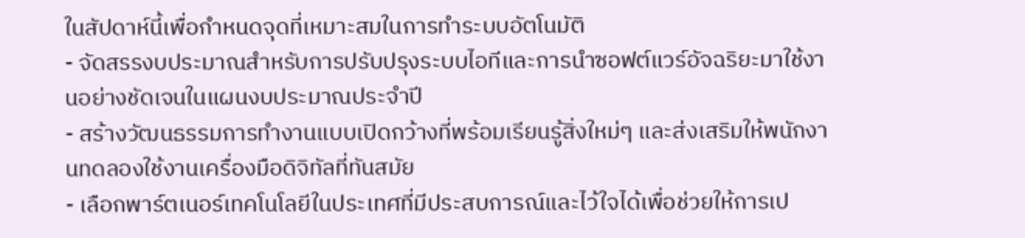ในสัปดาห์นี้เพื่อกำหนดจุดที่เหมาะสมในการทำระบบอัตโนมัติ
- จัดสรรงบประมาณสำหรับการปรับปรุงระบบไอทีและการนำซอฟต์แวร์อัจฉริยะมาใช้งานอย่างชัดเจนในแผนงบประมาณประจำปี
- สร้างวัฒนธรรมการทำงานแบบเปิดกว้างที่พร้อมเรียนรู้สิ่งใหม่ๆ และส่งเสริมให้พนักงานทดลองใช้งานเครื่องมือดิจิทัลที่ทันสมัย
- เลือกพาร์ตเนอร์เทคโนโลยีในประเทศที่มีประสบการณ์และไว้ใจได้เพื่อช่วยให้การเป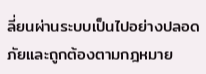ลี่ยนผ่านระบบเป็นไปอย่างปลอดภัยและถูกต้องตามกฎหมาย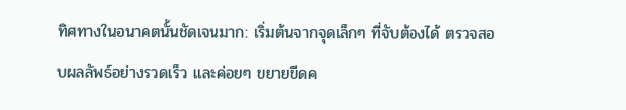ทิศทางในอนาคตนั้นชัดเจนมาก: เริ่มต้นจากจุดเล็กๆ ที่จับต้องได้ ตรวจสอบผลลัพธ์อย่างรวดเร็ว และค่อยๆ ขยายขีดค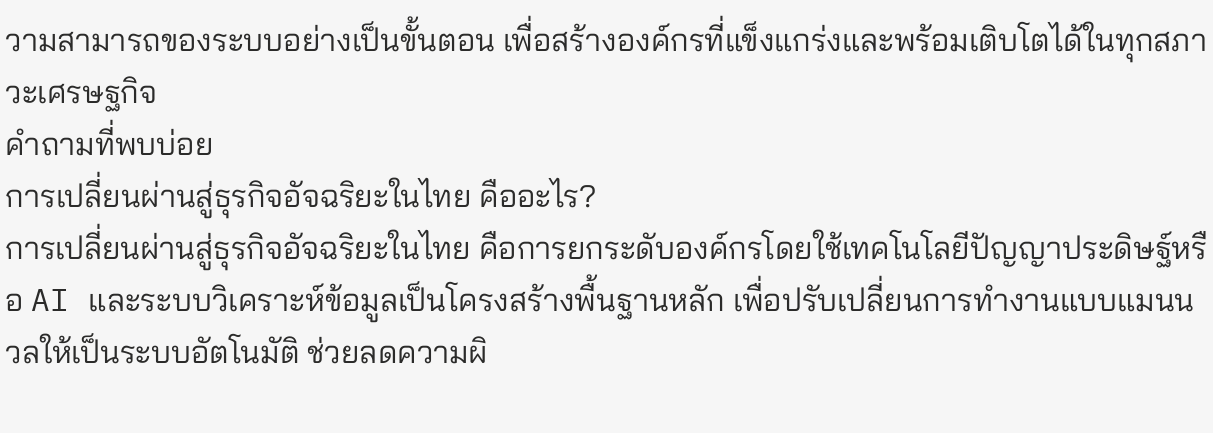วามสามารถของระบบอย่างเป็นขั้นตอน เพื่อสร้างองค์กรที่แข็งแกร่งและพร้อมเติบโตได้ในทุกสภาวะเศรษฐกิจ
คำถามที่พบบ่อย
การเปลี่ยนผ่านสู่ธุรกิจอัจฉริยะในไทย คืออะไร?
การเปลี่ยนผ่านสู่ธุรกิจอัจฉริยะในไทย คือการยกระดับองค์กรโดยใช้เทคโนโลยีปัญญาประดิษฐ์หรือ AI และระบบวิเคราะห์ข้อมูลเป็นโครงสร้างพื้นฐานหลัก เพื่อปรับเปลี่ยนการทำงานแบบแมนนวลให้เป็นระบบอัตโนมัติ ช่วยลดความผิ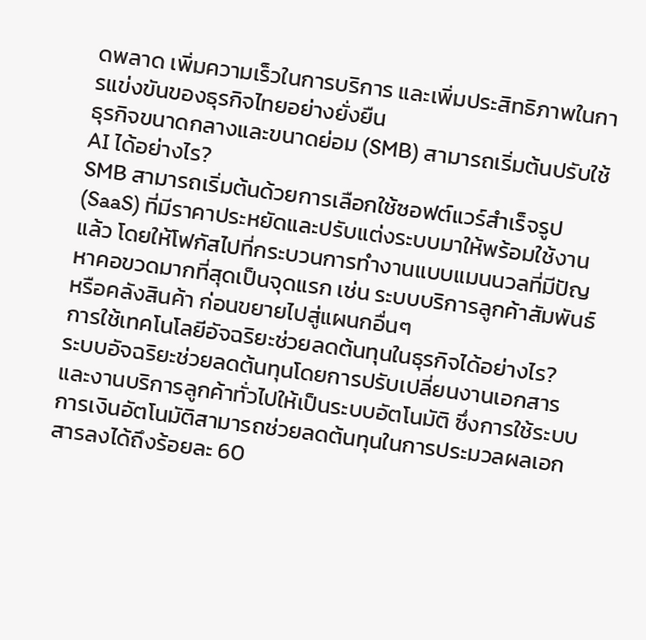ดพลาด เพิ่มความเร็วในการบริการ และเพิ่มประสิทธิภาพในการแข่งขันของธุรกิจไทยอย่างยั่งยืน
ธุรกิจขนาดกลางและขนาดย่อม (SMB) สามารถเริ่มต้นปรับใช้ AI ได้อย่างไร?
SMB สามารถเริ่มต้นด้วยการเลือกใช้ซอฟต์แวร์สำเร็จรูป (SaaS) ที่มีราคาประหยัดและปรับแต่งระบบมาให้พร้อมใช้งานแล้ว โดยให้โฟกัสไปที่กระบวนการทำงานแบบแมนนวลที่มีปัญหาคอขวดมากที่สุดเป็นจุดแรก เช่น ระบบบริการลูกค้าสัมพันธ์หรือคลังสินค้า ก่อนขยายไปสู่แผนกอื่นๆ
การใช้เทคโนโลยีอัจฉริยะช่วยลดต้นทุนในธุรกิจได้อย่างไร?
ระบบอัจฉริยะช่วยลดต้นทุนโดยการปรับเปลี่ยนงานเอกสารและงานบริการลูกค้าทั่วไปให้เป็นระบบอัตโนมัติ ซึ่งการใช้ระบบการเงินอัตโนมัติสามารถช่วยลดต้นทุนในการประมวลผลเอกสารลงได้ถึงร้อยละ 60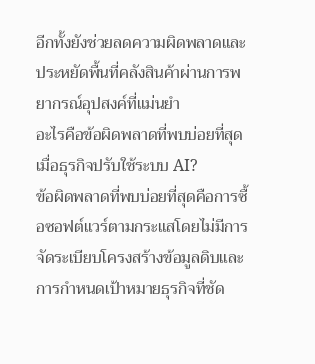อีกทั้งยังช่วยลดความผิดพลาดและประหยัดพื้นที่คลังสินค้าผ่านการพยากรณ์อุปสงค์ที่แม่นยำ
อะไรคือข้อผิดพลาดที่พบบ่อยที่สุดเมื่อธุรกิจปรับใช้ระบบ AI?
ข้อผิดพลาดที่พบบ่อยที่สุดคือการซื้อซอฟต์แวร์ตามกระแสโดยไม่มีการจัดระเบียบโครงสร้างข้อมูลดิบและการกำหนดเป้าหมายธุรกิจที่ชัด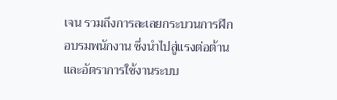เจน รวมถึงการละเลยกระบวนการฝึกอบรมพนักงาน ซึ่งนำไปสู่แรงต่อต้านและอัตราการใช้งานระบบ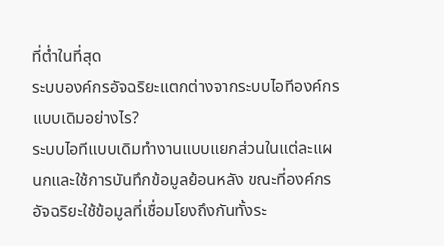ที่ต่ำในที่สุด
ระบบองค์กรอัจฉริยะแตกต่างจากระบบไอทีองค์กรแบบเดิมอย่างไร?
ระบบไอทีแบบเดิมทำงานแบบแยกส่วนในแต่ละแผนกและใช้การบันทึกข้อมูลย้อนหลัง ขณะที่องค์กรอัจฉริยะใช้ข้อมูลที่เชื่อมโยงถึงกันทั้งระ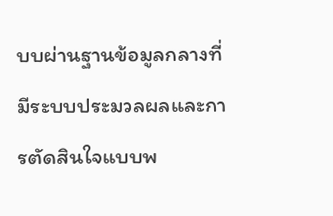บบผ่านฐานข้อมูลกลางที่มีระบบประมวลผลและการตัดสินใจแบบพ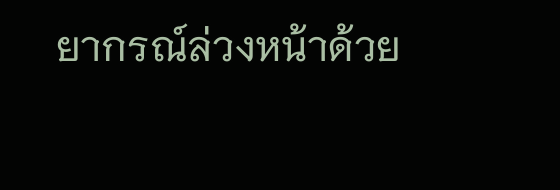ยากรณ์ล่วงหน้าด้วย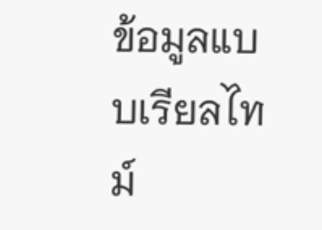ข้อมูลแบบเรียลไทม์